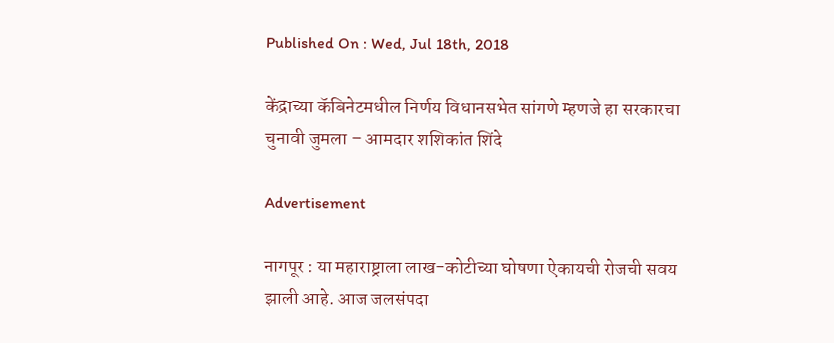Published On : Wed, Jul 18th, 2018

केंद्राच्या कॅबिनेटमधील निर्णय विधानसभेत सांगणे म्हणजे हा सरकारचा चुनावी जुमला – आमदार शशिकांत शिंदे

Advertisement

नागपूर : या महाराष्ट्राला लाख-कोटीच्या घोषणा ऐकायची रोजची सवय झाली आहे. आज जलसंपदा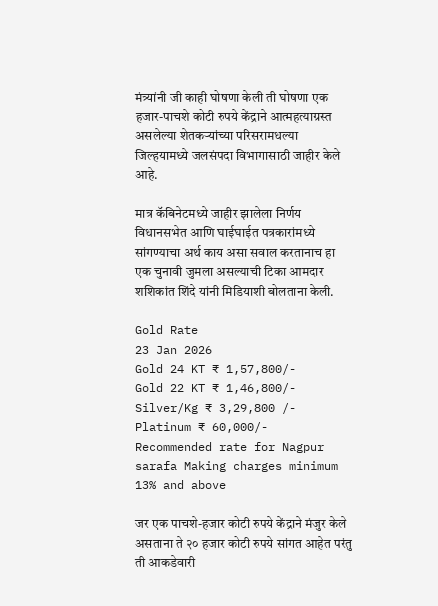मंत्र्यांनी जी काही घोषणा केली ती घोषणा एक हजार-पाचशे कोटी रुपये केंद्राने आत्महत्याग्रस्त असलेल्या शेतकऱ्यांच्या परिसरामधल्या जिल्हयामध्ये जलसंपदा विभागासाठी जाहीर केले आहे.

मात्र कॅबिनेटमध्ये जाहीर झालेला निर्णय विधानसभेत आणि घाईघाईत पत्रकारांमध्ये सांगण्याचा अर्थ काय असा सवाल करतानाच हा एक चुनावी जुमला असल्याची टिका आमदार शशिकांत शिंदे यांनी मिडियाशी बोलताना केली.

Gold Rate
23 Jan 2026
Gold 24 KT ₹ 1,57,800/-
Gold 22 KT ₹ 1,46,800/-
Silver/Kg ₹ 3,29,800 /-
Platinum ₹ 60,000/-
Recommended rate for Nagpur sarafa Making charges minimum 13% and above

जर एक पाचशे-हजार कोटी रुपये केंद्राने मंजुर केले असताना ते २० हजार कोटी रुपये सांगत आहेत परंतु ती आकडेवारी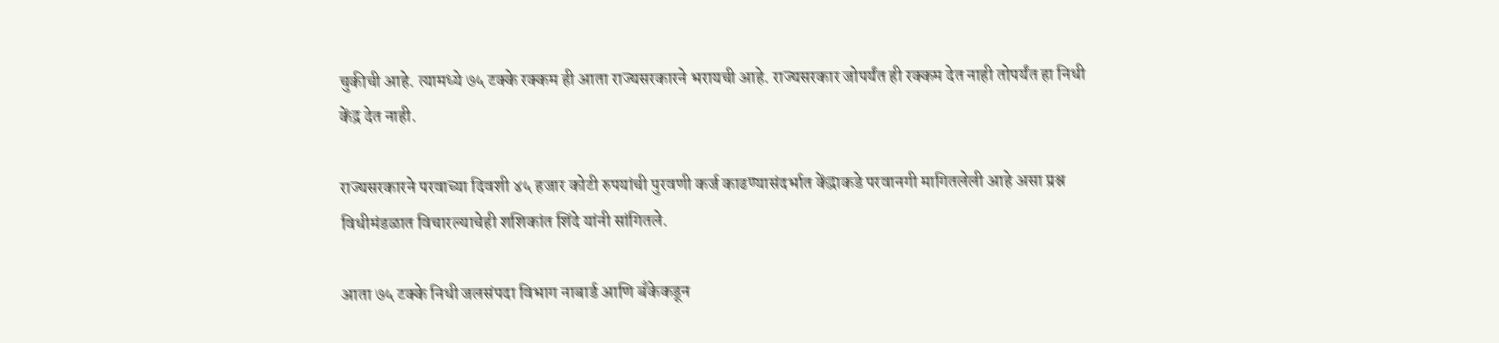चुकीची आहे. त्यामध्ये ७५ टक्के रक्कम ही आता राज्यसरकारने भरायची आहे. राज्यसरकार जोपर्यंत ही रक्कम देत नाही तोपर्यंत हा निधी केंद्र देत नाही.

राज्यसरकारने परवाच्या दिवशी ४५ हजार कोटी रुपयांची पुरवणी कर्ज काढण्यासंदर्भात केंद्राकडे परवानगी मागितलेली आहे असा प्रश्न विधीमंडळात विचारल्याचेही शशिकांत शिंदे यांनी सांगितले.

आता ७५ टक्के निधी जलसंपदा विभाग नाबार्ड आणि बॅंकेकडून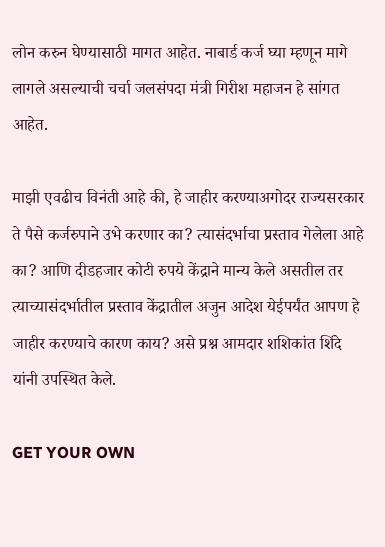लोन करुन घेण्यासाठी मागत आहेत. नाबार्ड कर्ज घ्या म्हणून मागे लागले असल्याची चर्चा जलसंपदा मंत्री गिरीश महाजन हे सांगत आहेत.

माझी एवढीच विनंती आहे की, हे जाहीर करण्याअगोदर राज्यसरकार ते पैसे कर्जरुपाने उभे करणार का? त्यासंदर्भाचा प्रस्ताव गेलेला आहे का? आणि दीडहजार कोटी रुपये केंद्राने मान्य केले असतील तर त्याच्यासंदर्भातील प्रस्ताव केंद्रातील अजुन आदेश येईपर्यंत आपण हे जाहीर करण्याचे कारण काय? असे प्रश्न आमदार शशिकांत शिंदे यांनी उपस्थित केले.

GET YOUR OWN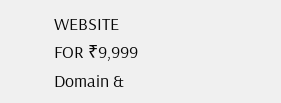WEBSITE
FOR ₹9,999
Domain &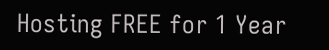Hosting FREE for 1 Year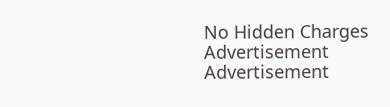No Hidden Charges
Advertisement
Advertisement